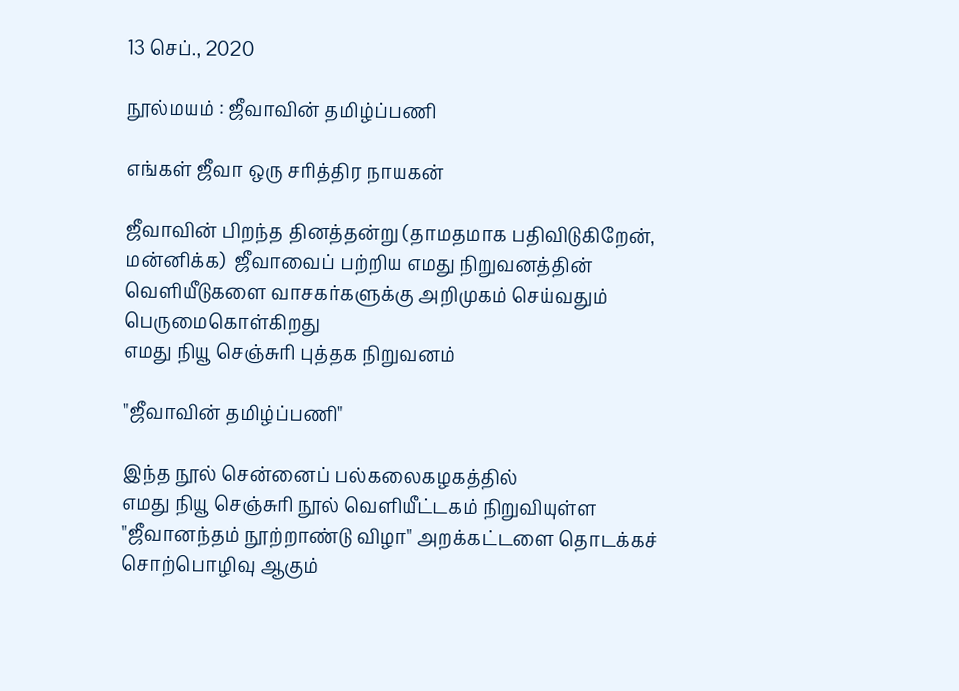13 செப்., 2020

நூல்மயம் : ஜீவாவின் தமிழ்ப்பணி

எங்கள் ஜீவா ஒரு சரித்திர நாயகன்

ஜீவாவின் பிறந்த தினத்தன்று (தாமதமாக பதிவிடுகிறேன்,  மன்னிக்க)  ஜீவாவைப் பற்றிய எமது நிறுவனத்தின் வெளியீடுகளை வாசகர்களுக்கு அறிமுகம் செய்வதும் பெருமைகொள்கிறது
எமது நியூ செஞ்சுரி புத்தக நிறுவனம்

"ஜீவாவின் தமிழ்ப்பணி"

இந்த நூல் சென்னைப் பல்கலைகழகத்தில்
எமது நியூ செஞ்சுரி நூல் வெளியீட்டகம் நிறுவியுள்ள
"ஜீவானந்தம் நூற்றாண்டு விழா" அறக்கட்டளை தொடக்கச் சொற்பொழிவு ஆகும்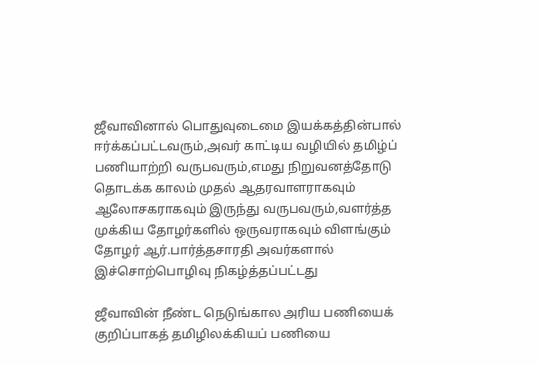ஜீவாவினால் பொதுவுடைமை இயக்கத்தின்பால் ஈர்க்கப்பட்டவரும்,அவர் காட்டிய வழியில் தமிழ்ப் பணியாற்றி வருபவரும்,எமது நிறுவனத்தோடு தொடக்க காலம் முதல் ஆதரவாளராகவும் ஆலோசகராகவும் இருந்து வருபவரும்,வளர்த்த முக்கிய தோழர்களில் ஒருவராகவும் விளங்கும் தோழர் ஆர்.பார்த்தசாரதி அவர்களால் இச்சொற்பொழிவு நிகழ்த்தப்பட்டது

ஜீவாவின் நீண்ட நெடுங்கால அரிய பணியைக் குறிப்பாகத் தமிழிலக்கியப் பணியை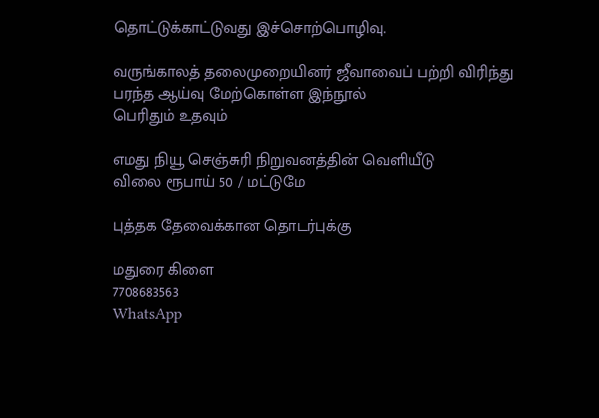தொட்டுக்காட்டுவது இச்சொற்பொழிவு.

வருங்காலத் தலைமுறையினர் ஜீவாவைப் பற்றி விரிந்து பரந்த ஆய்வு மேற்கொள்ள இந்நூல்
பெரிதும் உதவும்

எமது நியூ செஞ்சுரி நிறுவனத்தின் வெளியீடு
விலை ரூபாய் 50 / மட்டுமே

புத்தக தேவைக்கான தொடர்புக்கு

மதுரை கிளை
7708683563
WhatsApp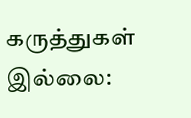கருத்துகள் இல்லை: